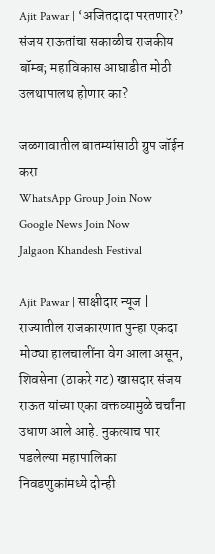Ajit Pawar | ‘अजितदादा परतणार?’ संजय राऊतांचा सकाळीच राजकीय बॉम्ब; महाविकास आघाडीत मोठी उलथापालथ होणार का?

जळगावातील बातम्यांसाठी ग्रुप जॉईन करा
WhatsApp Group Join Now
Google News Join Now
Jalgaon Khandesh Festival

Ajit Pawar | साक्षीदार न्यूज | राज्यातील राजकारणात पुन्हा एकदा मोठ्या हालचालींना वेग आला असून, शिवसेना (ठाकरे गट) खासदार संजय राऊत यांच्या एका वक्तव्यामुळे चर्चांना उधाण आले आहे. नुकत्याच पार पडलेल्या महापालिका निवडणुकांमध्ये दोन्ही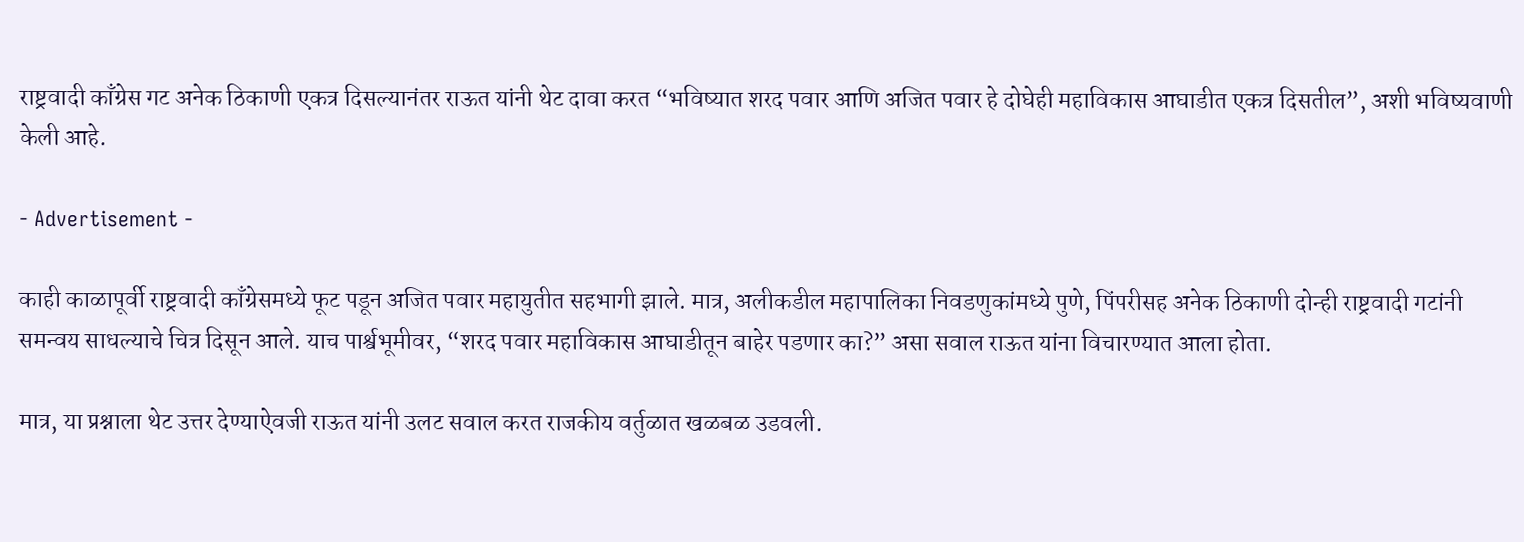राष्ट्रवादी काँग्रेस गट अनेक ठिकाणी एकत्र दिसल्यानंतर राऊत यांनी थेट दावा करत “भविष्यात शरद पवार आणि अजित पवार हे दोघेही महाविकास आघाडीत एकत्र दिसतील”, अशी भविष्यवाणी केली आहे.

- Advertisement -

काही काळापूर्वी राष्ट्रवादी काँग्रेसमध्ये फूट पडून अजित पवार महायुतीत सहभागी झाले. मात्र, अलीकडील महापालिका निवडणुकांमध्ये पुणे, पिंपरीसह अनेक ठिकाणी दोन्ही राष्ट्रवादी गटांनी समन्वय साधल्याचे चित्र दिसून आले. याच पार्श्वभूमीवर, “शरद पवार महाविकास आघाडीतून बाहेर पडणार का?” असा सवाल राऊत यांना विचारण्यात आला होता.

मात्र, या प्रश्नाला थेट उत्तर देण्याऐवजी राऊत यांनी उलट सवाल करत राजकीय वर्तुळात खळबळ उडवली.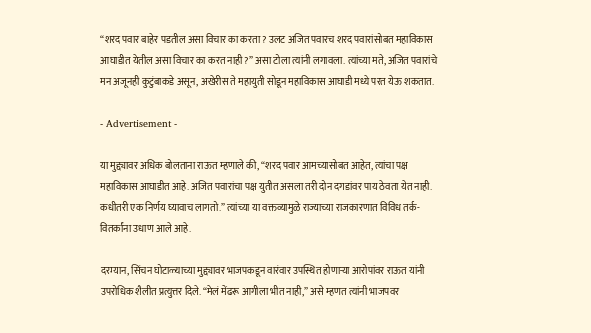“शरद पवार बाहेर पडतील असा विचार का करता? उलट अजित पवारच शरद पवारांसोबत महाविकास आघाडीत येतील असा विचार का करत नाही?” असा टोला त्यांनी लगावला. त्यांच्या मते, अजित पवारांचे मन अजूनही कुटुंबाकडे असून, अखेरीस ते महायुती सोडून महाविकास आघाडी मध्ये परत येऊ शकतात.

- Advertisement -

या मुद्द्यावर अधिक बोलताना राऊत म्हणाले की, “शरद पवार आमच्यासोबत आहेत, त्यांचा पक्ष महाविकास आघाडीत आहे. अजित पवारांचा पक्ष युतीत असला तरी दोन दगडांवर पाय ठेवता येत नाही. कधीतरी एक निर्णय घ्यावाच लागतो.” त्यांच्या या वक्तव्यामुळे राज्याच्या राजकारणात विविध तर्क-वितर्कांना उधाण आले आहे.

दरम्यान, सिंचन घोटाळ्याच्या मुद्द्यावर भाजपकडून वारंवार उपस्थित होणाऱ्या आरोपांवर राऊत यांनी उपरोधिक शैलीत प्रत्युत्तर दिले. “मेलं मेंढरू आगीला भीत नाही,” असे म्हणत त्यांनी भाजपवर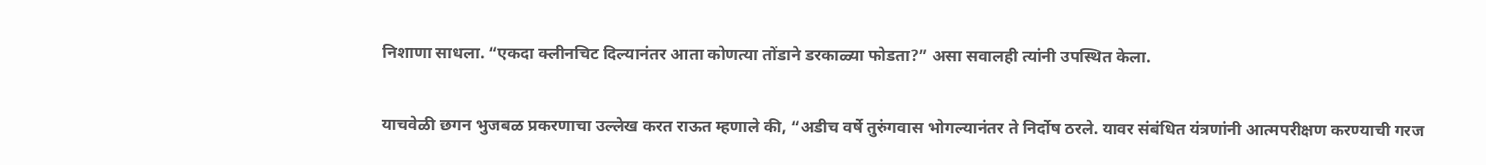निशाणा साधला. “एकदा क्लीनचिट दिल्यानंतर आता कोणत्या तोंडाने डरकाळ्या फोडता?” असा सवालही त्यांनी उपस्थित केला.

याचवेळी छगन भुजबळ प्रकरणाचा उल्लेख करत राऊत म्हणाले की, “अडीच वर्षे तुरुंगवास भोगल्यानंतर ते निर्दोष ठरले. यावर संबंधित यंत्रणांनी आत्मपरीक्षण करण्याची गरज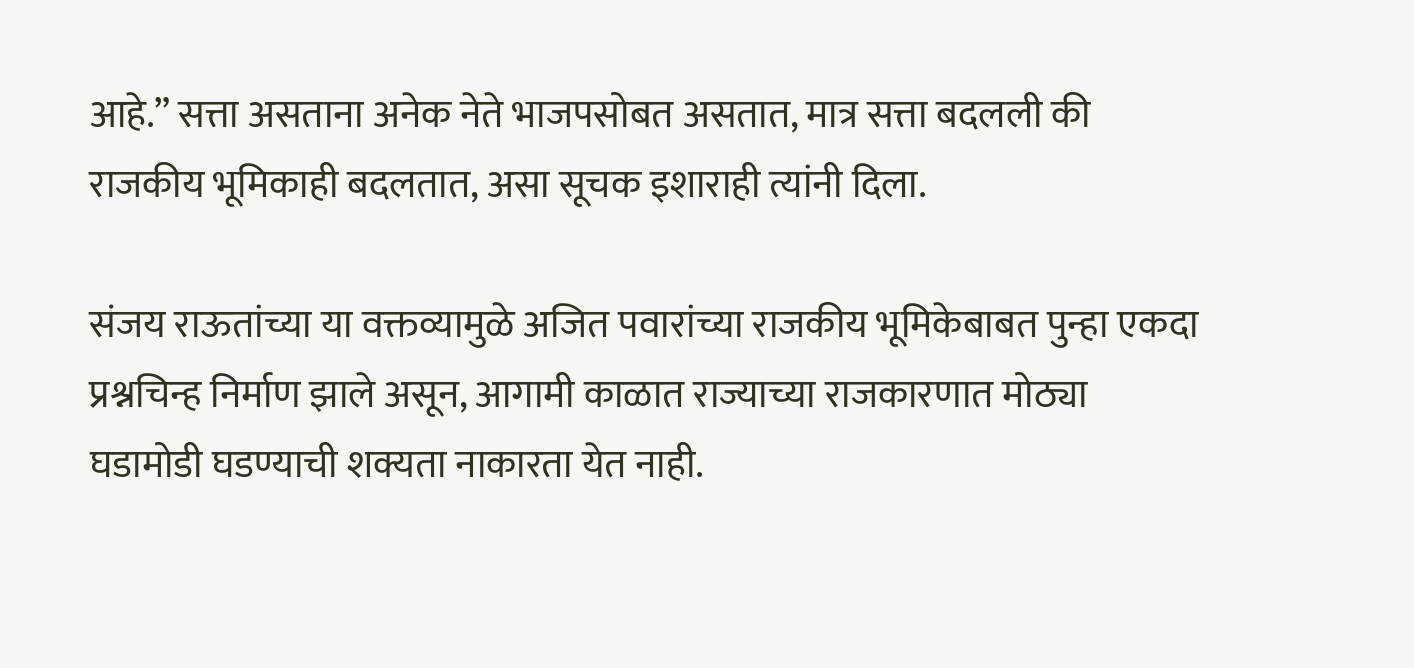आहे.” सत्ता असताना अनेक नेते भाजपसोबत असतात, मात्र सत्ता बदलली की राजकीय भूमिकाही बदलतात, असा सूचक इशाराही त्यांनी दिला.

संजय राऊतांच्या या वक्तव्यामुळे अजित पवारांच्या राजकीय भूमिकेबाबत पुन्हा एकदा प्रश्नचिन्ह निर्माण झाले असून, आगामी काळात राज्याच्या राजकारणात मोठ्या घडामोडी घडण्याची शक्यता नाकारता येत नाही.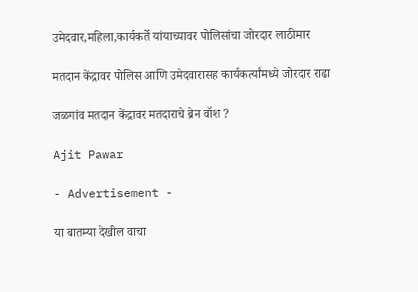उमेदवार,महिला,कार्यकर्ते यांयाच्यावर पोलिसांचा जोरदार लाठीमार

मतदान केंद्रावर पोलिस आणि उमेदवारासह कार्यकर्त्यांमध्ये जोरदार राढा

जळगांव मतदान केंद्रावर मतदाराचे ब्रेन वॉश ?

Ajit Pawar

- Advertisement -

या बातम्या देखील वाचा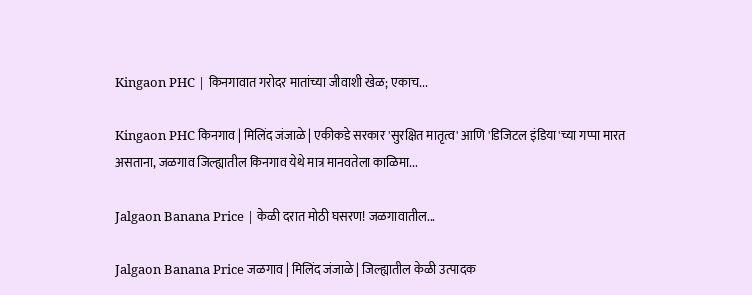Kingaon PHC | किनगावात गरोदर मातांच्या जीवाशी खेळ; एकाच...

Kingaon PHC किनगाव | मिलिंद जंजाळे | एकीकडे सरकार 'सुरक्षित मातृत्व' आणि 'डिजिटल इंडिया'च्या गप्पा मारत असताना, जळगाव जिल्ह्यातील किनगाव येथे मात्र मानवतेला काळिमा...

Jalgaon Banana Price | केळी दरात मोठी घसरण! जळगावातील...

Jalgaon Banana Price जळगाव | मिलिंद जंजाळे | जिल्ह्यातील केळी उत्पादक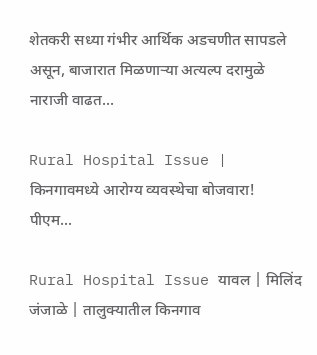शेतकरी सध्या गंभीर आर्थिक अडचणीत सापडले असून, बाजारात मिळणाऱ्या अत्यल्प दरामुळे नाराजी वाढत...

Rural Hospital Issue | किनगावमध्ये आरोग्य व्यवस्थेचा बोजवारा! पीएम...

Rural Hospital Issue यावल | मिलिंद जंजाळे | तालुक्यातील किनगाव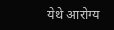येथे आरोग्य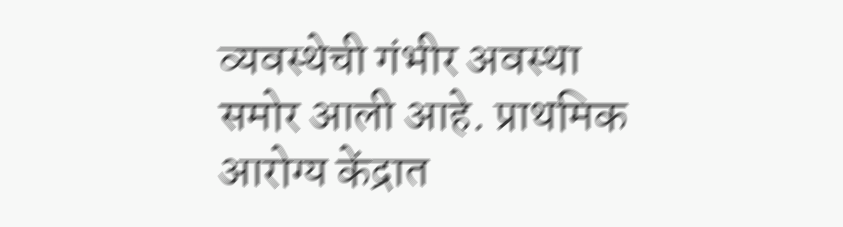व्यवस्थेची गंभीर अवस्था समोर आली आहे. प्राथमिक आरोग्य केंद्रात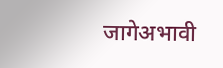जागेअभावी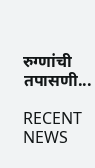रुग्णांची तपासणी...

RECENT NEWS